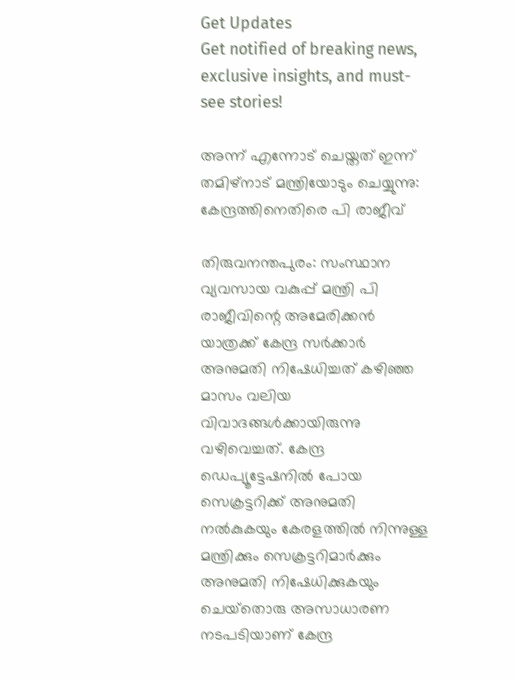Get Updates
Get notified of breaking news, exclusive insights, and must-see stories!

അന്ന് എന്നോട് ചെയ്തത് ഇന്ന് തമിഴ്നാട് മന്ത്രിയോടും ചെയ്യുന്നു: കേന്ദ്രത്തിനെതിരെ പി രാജീവ്

തിരുവനന്തപുരം: സംസ്ഥാന വ്യവസായ വകുപ്പ് മന്ത്രി പി രാജീവിന്റെ അമേരിക്കന്‍ യാത്രക്ക് കേന്ദ്ര സർക്കാർ അനുമതി നിഷേധിച്ചത് കഴിഞ്ഞ മാസം വലിയ വിവാദങ്ങള്‍ക്കായിരുന്നു വഴിവെച്ചത്. കേന്ദ്ര ഡെപ്യൂട്ടേഷനില്‍ പോയ സെക്രട്ടറിക്ക് അനുമതി നല്‍കുകയും കേരളത്തില്‍ നിന്നുള്ള മന്ത്രിക്കും സെക്രട്ടറിമാര്‍ക്കും അനുമതി നിഷേധിക്കുകയും ചെയ്‌തൊരു അസാധാരണ നടപടിയാണ് കേന്ദ്ര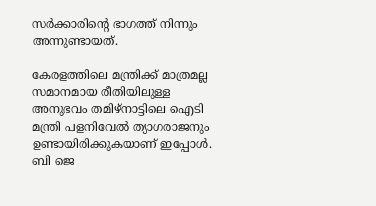സര്‍ക്കാരിന്റെ ഭാഗത്ത് നിന്നും അന്നുണ്ടായത്.

കേരളത്തിലെ മന്ത്രിക്ക് മാത്രമല്ല സമാനമായ രീതിയിലുള്ള അനുഭവം തമിഴ്നാട്ടിലെ ഐടി മന്ത്രി പളനിവേൽ ത്യാഗരാജനും ഉണ്ടായിരിക്കുകയാണ് ഇപ്പോള്‍. ബി ജെ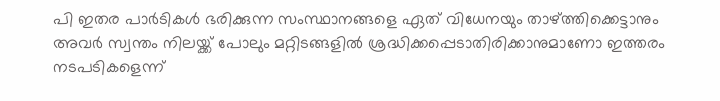പി ഇതര പാർടികൾ ഭരിക്കുന്ന സംസ്ഥാനങ്ങളെ ഏത് വിധേനയും താഴ്ത്തിക്കെട്ടാനും അവർ സ്വന്തം നിലയ്ക്ക് പോലും മറ്റിടങ്ങളിൽ ശ്രദ്ധിക്കപ്പെടാതിരിക്കാനുമാണോ ഇത്തരം നടപടികളെന്ന്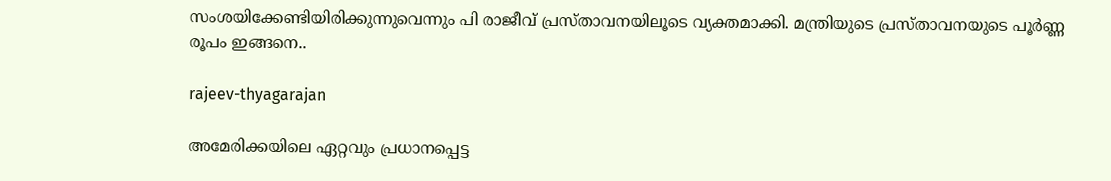സംശയിക്കേണ്ടിയിരിക്കുന്നുവെന്നും പി രാജീവ് പ്രസ്താവനയിലൂടെ വ്യക്തമാക്കി. മന്ത്രിയുടെ പ്രസ്താവനയുടെ പൂർണ്ണ രൂപം ഇങ്ങനെ..

rajeev-thyagarajan

അമേരിക്കയിലെ ഏറ്റവും പ്രധാനപ്പെട്ട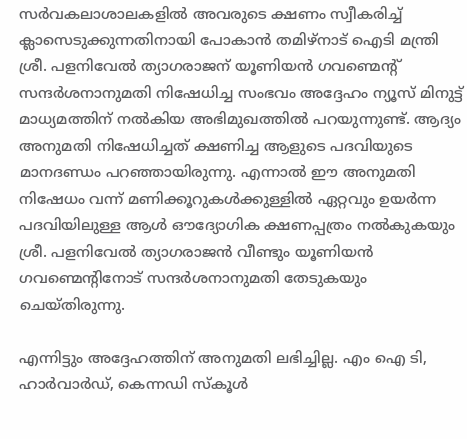സർവകലാശാലകളിൽ അവരുടെ ക്ഷണം സ്വീകരിച്ച് ക്ലാസെടുക്കുന്നതിനായി പോകാൻ തമിഴ്നാട് ഐടി മന്ത്രി ശ്രീ. പളനിവേൽ ത്യാഗരാജന് യൂണിയൻ ഗവണ്മെൻ്റ് സന്ദർശനാനുമതി നിഷേധിച്ച സംഭവം അദ്ദേഹം ന്യൂസ് മിനുട്ട് മാധ്യമത്തിന് നൽകിയ അഭിമുഖത്തിൽ പറയുന്നുണ്ട്. ആദ്യം അനുമതി നിഷേധിച്ചത് ക്ഷണിച്ച ആളുടെ പദവിയുടെ മാനദണ്ഡം പറഞ്ഞായിരുന്നു. എന്നാൽ ഈ അനുമതി നിഷേധം വന്ന് മണിക്കൂറുകൾക്കുള്ളിൽ ഏറ്റവും ഉയർന്ന പദവിയിലുള്ള ആൾ ഔദ്യോഗിക ക്ഷണപ്പത്രം നൽകുകയും ശ്രീ. പളനിവേൽ ത്യാഗരാജൻ വീണ്ടും യൂണിയൻ ഗവണ്മെൻ്റിനോട് സന്ദർശനാനുമതി തേടുകയും ചെയ്തിരുന്നു.

എന്നിട്ടും അദ്ദേഹത്തിന് അനുമതി ലഭിച്ചില്ല. എം ഐ ടി, ഹാർവാർഡ്, കെന്നഡി സ്കൂൾ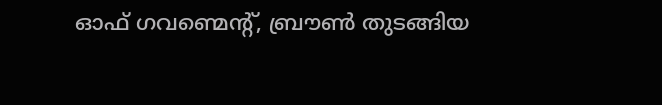ഓഫ് ഗവണ്മെൻ്റ്, ബ്രൗൺ തുടങ്ങിയ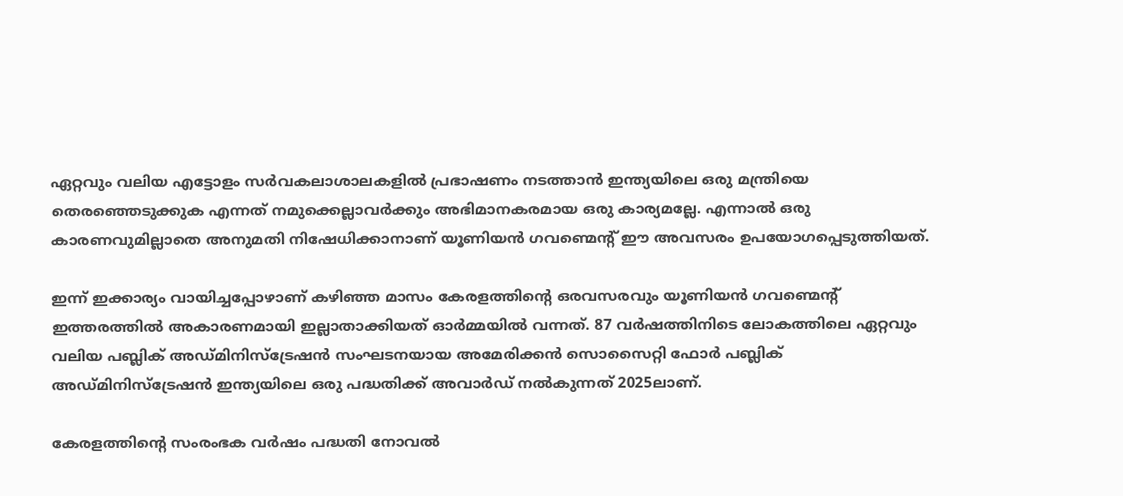ഏറ്റവും വലിയ എട്ടോളം സർവകലാശാലകളിൽ പ്രഭാഷണം നടത്താൻ ഇന്ത്യയിലെ ഒരു മന്ത്രിയെ തെരഞ്ഞെടുക്കുക എന്നത് നമുക്കെല്ലാവർക്കും അഭിമാനകരമായ ഒരു കാര്യമല്ലേ. എന്നാൽ ഒരു കാരണവുമില്ലാതെ അനുമതി നിഷേധിക്കാനാണ് യൂണിയൻ ഗവണ്മെൻ്റ് ഈ അവസരം ഉപയോഗപ്പെടുത്തിയത്.

ഇന്ന് ഇക്കാര്യം വായിച്ചപ്പോഴാണ് കഴിഞ്ഞ മാസം കേരളത്തിൻ്റെ ഒരവസരവും യൂണിയൻ ഗവണ്മെൻ്റ് ഇത്തരത്തിൽ അകാരണമായി ഇല്ലാതാക്കിയത് ഓർമ്മയിൽ വന്നത്. 87 വർഷത്തിനിടെ ലോകത്തിലെ ഏറ്റവും വലിയ പബ്ലിക് അഡ്മിനിസ്ട്രേഷൻ സംഘടനയായ അമേരിക്കൻ സൊസൈറ്റി ഫോർ പബ്ലിക് അഡ്മിനിസ്ട്രേഷൻ ഇന്ത്യയിലെ ഒരു പദ്ധതിക്ക് അവാർഡ് നൽകുന്നത് 2025ലാണ്.

കേരളത്തിൻ്റെ സംരംഭക വർഷം പദ്ധതി നോവൽ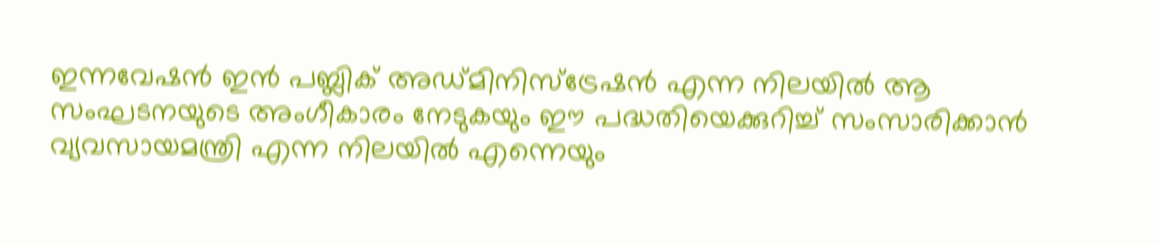ഇന്നവേഷൻ ഇൻ പബ്ലിക് അഡ്മിനിസ്ട്രേഷൻ എന്ന നിലയിൽ ആ സംഘടനയുടെ അംഗീകാരം നേടുകയും ഈ പദ്ധതിയെക്കുറിച്ച് സംസാരിക്കാൻ വ്യവസായമന്ത്രി എന്ന നിലയിൽ എന്നെയും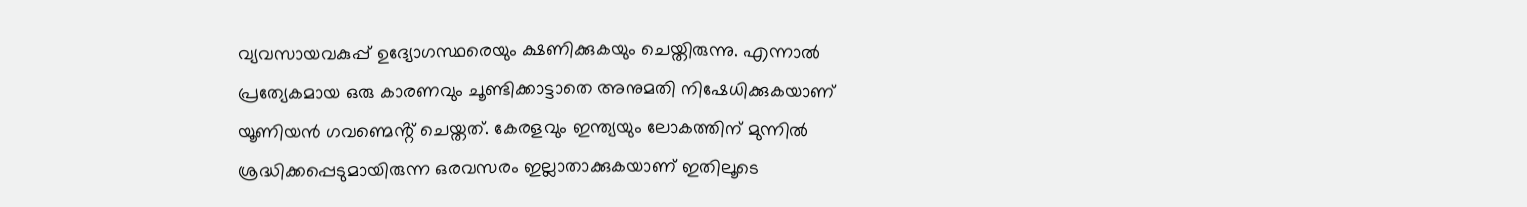വ്യവസായവകുപ്പ് ഉദ്യോഗസ്ഥരെയും ക്ഷണിക്കുകയും ചെയ്തിരുന്നു. എന്നാൽ പ്രത്യേകമായ ഒരു കാരണവും ചൂണ്ടിക്കാട്ടാതെ അനുമതി നിഷേധിക്കുകയാണ് യൂണിയൻ ഗവണ്മെൻ്റ് ചെയ്തത്. കേരളവും ഇന്ത്യയും ലോകത്തിന് മുന്നിൽ ശ്രദ്ധിക്കപ്പെടുമായിരുന്ന ഒരവസരം ഇല്ലാതാക്കുകയാണ് ഇതിലൂടെ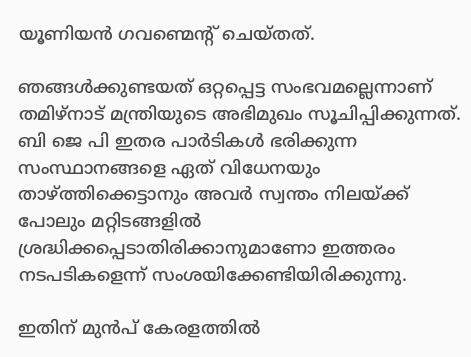യൂണിയൻ ഗവണ്മെൻ്റ് ചെയ്തത്.

ഞങ്ങൾക്കുണ്ടയത് ഒറ്റപ്പെട്ട സംഭവമല്ലെന്നാണ് തമിഴ്നാട് മന്ത്രിയുടെ അഭിമുഖം സൂചിപ്പിക്കുന്നത്. ബി ജെ പി ഇതര പാർടികൾ ഭരിക്കുന്ന സംസ്ഥാനങ്ങളെ ഏത് വിധേനയും താഴ്ത്തിക്കെട്ടാനും അവർ സ്വന്തം നിലയ്ക്ക് പോലും മറ്റിടങ്ങളിൽ ശ്രദ്ധിക്കപ്പെടാതിരിക്കാനുമാണോ ഇത്തരം നടപടികളെന്ന് സംശയിക്കേണ്ടിയിരിക്കുന്നു.

ഇതിന് മുൻപ് കേരളത്തിൽ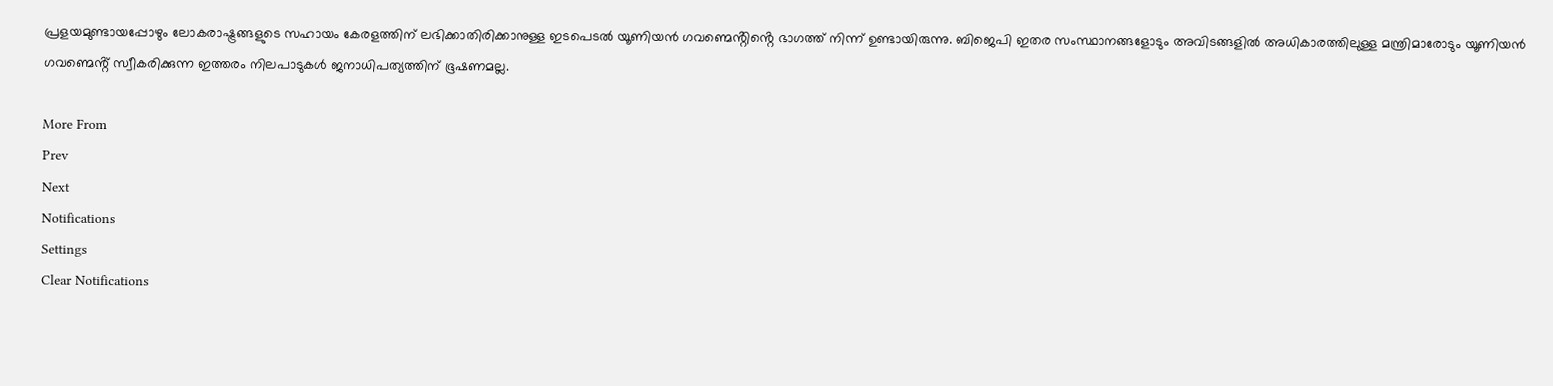പ്രളയമുണ്ടായപ്പോഴും ലോകരാഷ്ട്രങ്ങളുടെ സഹായം കേരളത്തിന് ലഭിക്കാതിരിക്കാനുള്ള ഇടപെടൽ യൂണിയൻ ഗവണ്മെൻ്റിൻ്റെ ഭാഗത്ത് നിന്ന് ഉണ്ടായിരുന്നു. ബിജെപി ഇതര സംസ്ഥാനങ്ങളോടും അവിടങ്ങളിൽ അധികാരത്തിലുള്ള മന്ത്രിമാരോടും യൂണിയൻ ഗവണ്മെൻ്റ് സ്വീകരിക്കുന്ന ഇത്തരം നിലപാടുകൾ ജനാധിപത്യത്തിന് ഭൂഷണമല്ല.

More From
Prev
Next
Notifications
Settings
Clear Notifications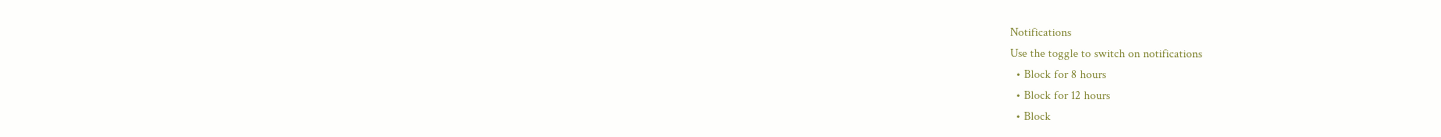Notifications
Use the toggle to switch on notifications
  • Block for 8 hours
  • Block for 12 hours
  • Block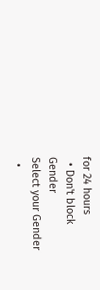for 24 hours
  • Don't block
Gender
Select your Gender
  •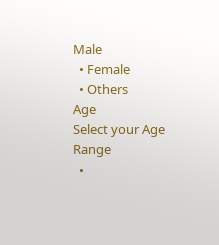Male
  • Female
  • Others
Age
Select your Age Range
  •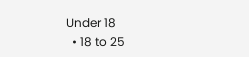Under 18
  • 18 to 25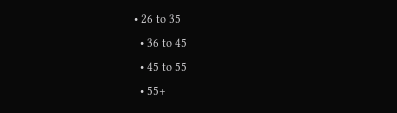• 26 to 35
  • 36 to 45
  • 45 to 55
  • 55+